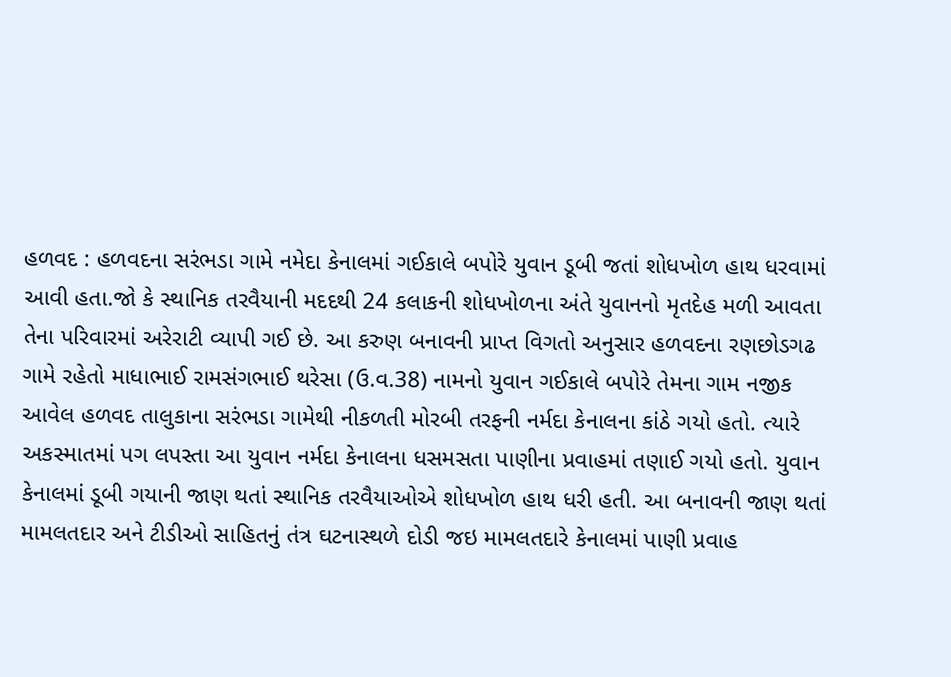હળવદ : હળવદના સરંભડા ગામે નમેદા કેનાલમાં ગઈકાલે બપોરે યુવાન ડૂબી જતાં શોધખોળ હાથ ધરવામાં આવી હતા.જો કે સ્થાનિક તરવૈયાની મદદથી 24 કલાકની શોધખોળના અંતે યુવાનનો મૃતદેહ મળી આવતા તેના પરિવારમાં અરેરાટી વ્યાપી ગઈ છે. આ કરુણ બનાવની પ્રાપ્ત વિગતો અનુસાર હળવદના રણછોડગઢ ગામે રહેતો માધાભાઈ રામસંગભાઈ થરેસા (ઉ.વ.38) નામનો યુવાન ગઈકાલે બપોરે તેમના ગામ નજીક આવેલ હળવદ તાલુકાના સરંભડા ગામેથી નીકળતી મોરબી તરફની નર્મદા કેનાલના કાંઠે ગયો હતો. ત્યારે અકસ્માતમાં પગ લપસ્તા આ યુવાન નર્મદા કેનાલના ધસમસતા પાણીના પ્રવાહમાં તણાઈ ગયો હતો. યુવાન કેનાલમાં ડૂબી ગયાની જાણ થતાં સ્થાનિક તરવૈયાઓએ શોધખોળ હાથ ધરી હતી. આ બનાવની જાણ થતાં મામલતદાર અને ટીડીઓ સાહિતનું તંત્ર ઘટનાસ્થળે દોડી જઇ મામલતદારે કેનાલમાં પાણી પ્રવાહ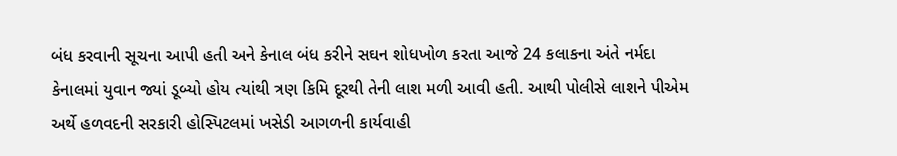બંધ કરવાની સૂચના આપી હતી અને કેનાલ બંધ કરીને સઘન શોધખોળ કરતા આજે 24 કલાકના અંતે નર્મદા કેનાલમાં યુવાન જ્યાં ડૂબ્યો હોય ત્યાંથી ત્રણ કિમિ દૂરથી તેની લાશ મળી આવી હતી. આથી પોલીસે લાશને પીએમ અર્થે હળવદની સરકારી હોસ્પિટલમાં ખસેડી આગળની કાર્યવાહી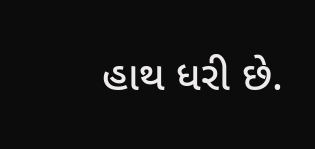હાથ ધરી છે.